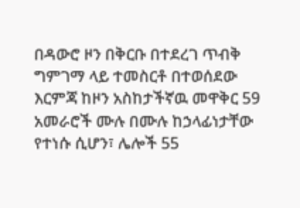በዳውሮ ዞን በቅርቡ በተደረገ ጥብቅ ግምገማ ላይ ተመስርቶ በተወሰደው እርምጃ ከዞን አስከታችኛዉ መዋቅር 59 አመራሮች ሙሉ በሙሉ ከኃላፊነታቸው የተነሱ ሲሆን፣ ሌሎች 55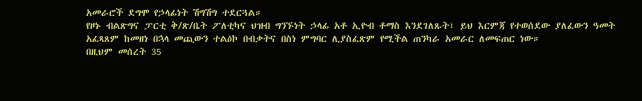አመራሮች ደግሞ የኃላፊነት ሽግሽግ ተደርጓል።
የዞኑ ብልጽግና ፓርቲ ቅ/ጽ/ቤት ፖለቲካና ህዝብ ግንኙነት ኃላፊ አቶ ኢዮብ ቶማስ እንደገለጹት፣ ይህ እርምጃ የተወሰደው ያለፈውን ዓመት አፈጻጸም ከመዘነ በኋላ መጪውን ተልዕኮ በብቃትና በስነ ምግባር ሊያስፈጽም የሚችል ጠንካራ አመራር ለመፍጠር ነው።
በዚህም መሰረት 35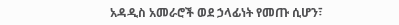አዳዲስ አመራሮች ወደ ኃላፊነት የመጡ ሲሆን፣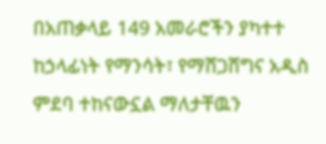በአጠቃላይ 149 አመራሮችን ያካተተ ከኃላፊነት የማንሳት፣ የማሸጋሸግና አዲስ ምደባ ተከናውኗል ማለታቸዉን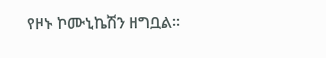የዞኑ ኮሙኒኬሽን ዘግቧል።